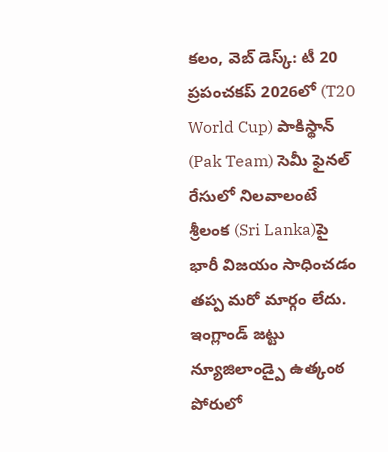కలం, వెబ్ డెస్క్: టీ 20 ప్రపంచకప్ 2026లో (T20 World Cup) పాకిస్థాన్ (Pak Team) సెమీ ఫైనల్ రేసులో నిలవాలంటే శ్రీలంక (Sri Lanka)పై భారీ విజయం సాధించడం తప్ప మరో మార్గం లేదు. ఇంగ్లాండ్ జట్టు న్యూజిలాండ్పై ఉత్కంఠ పోరులో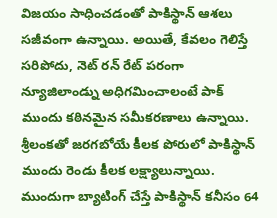విజయం సాధించడంతో పాకిస్థాన్ ఆశలు సజీవంగా ఉన్నాయి. అయితే, కేవలం గెలిస్తే సరిపోదు, నెట్ రన్ రేట్ పరంగా న్యూజిలాండ్ను అధిగమించాలంటే పాక్ ముందు కఠినమైన సమీకరణాలు ఉన్నాయి. శ్రీలంకతో జరగబోయే కీలక పోరులో పాకిస్థాన్ ముందు రెండు కీలక లక్ష్యాలున్నాయి. ముందుగా బ్యాటింగ్ చేస్తే పాకిస్థాన్ కనీసం 64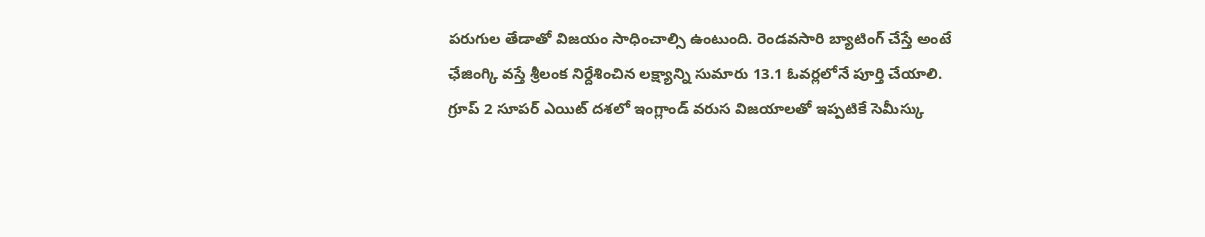పరుగుల తేడాతో విజయం సాధించాల్సి ఉంటుంది. రెండవసారి బ్యాటింగ్ చేస్తే అంటే ఛేజింగ్కి వస్తే శ్రీలంక నిర్దేశించిన లక్ష్యాన్ని సుమారు 13.1 ఓవర్లలోనే పూర్తి చేయాలి.
గ్రూప్ 2 సూపర్ ఎయిట్ దశలో ఇంగ్లాండ్ వరుస విజయాలతో ఇప్పటికే సెమీస్కు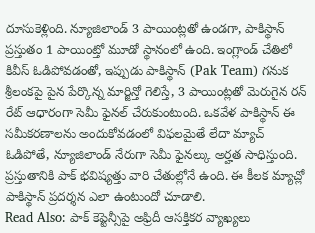దూసుకెళ్లింది. న్యూజిలాండ్ 3 పాయింట్లతో ఉండగా, పాకిస్థాన్ ప్రస్తుతం 1 పాయింట్తో మూడో స్థానంలో ఉంది. ఇంగ్లాండ్ చేతిలో కివీస్ ఓడిపోవడంతో, ఇప్పుడు పాకిస్థాన్ (Pak Team) గనుక శ్రీలంకపై పైన పేర్కొన్న మార్జిన్తో గెలిస్తే, 3 పాయింట్లతో మెరుగైన రన్ రేట్ ఆధారంగా సెమీ ఫైనల్ చేరుకుంటుంది. ఒకవేళ పాకిస్థాన్ ఈ సమీకరణాలను అందుకోవడంలో విఫలమైతే లేదా మ్యాచ్ ఓడిపోతే, న్యూజిలాండ్ నేరుగా సెమీ ఫైనల్కు అర్హత సాధిస్తుంది. ప్రస్తుతానికి పాక్ భవిష్యత్తు వారి చేతుల్లోనే ఉంది. ఈ కీలక మ్యాచ్లో పాకిస్థాన్ ప్రదర్శన ఎలా ఉంటుందో చూడాలి.
Read Also: పాక్ కెప్టెన్సీపై అఫ్రిదీ ఆసక్తికర వ్యాఖ్యలు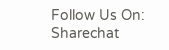Follow Us On: Sharechat